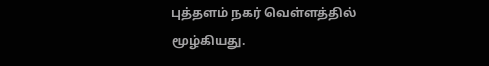புத்தளம் நகர் வெள்ளத்தில் மூழ்கியது.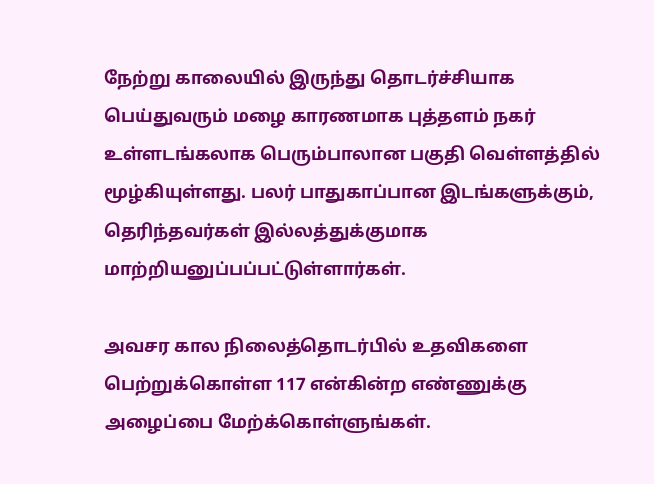நேற்று காலையில் இருந்து தொடர்ச்சியாக பெய்துவரும் மழை காரணமாக புத்தளம் நகர் உள்ளடங்கலாக பெரும்பாலான பகுதி வெள்ளத்தில் மூழ்கியுள்ளது. பலர் பாதுகாப்பான இடங்களுக்கும், தெரிந்தவர்கள் இல்லத்துக்குமாக மாற்றியனுப்பப்பட்டுள்ளார்கள்.

அவசர கால நிலைத்தொடர்பில் உதவிகளை பெற்றுக்கொள்ள 117 என்கின்ற எண்ணுக்கு அழைப்பை மேற்க்கொள்ளுங்கள்.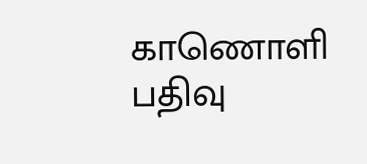காணொளி பதிவு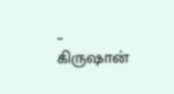– கிருஷான்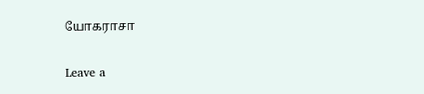யோகராசா

Leave a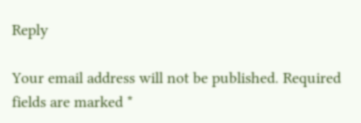Reply

Your email address will not be published. Required fields are marked *